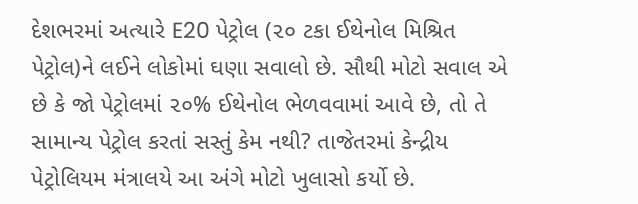દેશભરમાં અત્યારે E20 પેટ્રોલ (૨૦ ટકા ઈથેનોલ મિશ્રિત પેટ્રોલ)ને લઈને લોકોમાં ઘણા સવાલો છે. સૌથી મોટો સવાલ એ છે કે જો પેટ્રોલમાં ૨૦% ઈથેનોલ ભેળવવામાં આવે છે, તો તે સામાન્ય પેટ્રોલ કરતાં સસ્તું કેમ નથી? તાજેતરમાં કેન્દ્રીય પેટ્રોલિયમ મંત્રાલયે આ અંગે મોટો ખુલાસો કર્યો છે.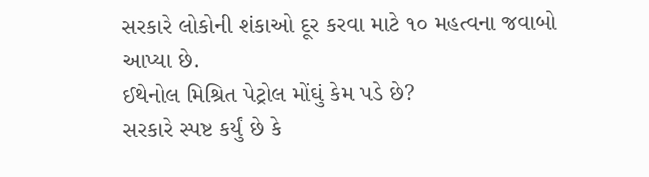સરકારે લોકોની શંકાઓ દૂર કરવા માટે ૧૦ મહત્વના જવાબો આપ્યા છે.
ઈથેનોલ મિશ્રિત પેટ્રોલ મોંઘું કેમ પડે છે?
સરકારે સ્પષ્ટ કર્યું છે કે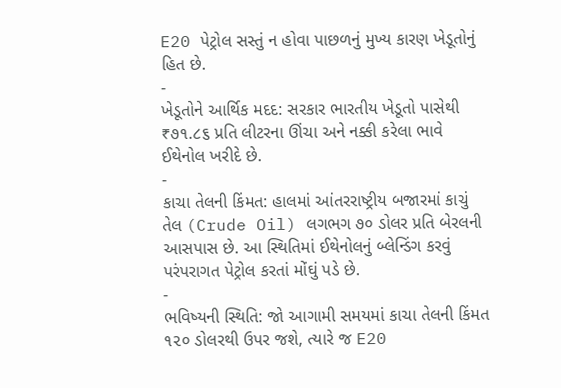E20 પેટ્રોલ સસ્તું ન હોવા પાછળનું મુખ્ય કારણ ખેડૂતોનું હિત છે.
-
ખેડૂતોને આર્થિક મદદ: સરકાર ભારતીય ખેડૂતો પાસેથી ₹૭૧.૮૬ પ્રતિ લીટરના ઊંચા અને નક્કી કરેલા ભાવે ઈથેનોલ ખરીદે છે.
-
કાચા તેલની કિંમત: હાલમાં આંતરરાષ્ટ્રીય બજારમાં કાચું તેલ (Crude Oil) લગભગ ૭૦ ડોલર પ્રતિ બેરલની આસપાસ છે. આ સ્થિતિમાં ઈથેનોલનું બ્લેન્ડિંગ કરવું પરંપરાગત પેટ્રોલ કરતાં મોંઘું પડે છે.
-
ભવિષ્યની સ્થિતિ: જો આગામી સમયમાં કાચા તેલની કિંમત ૧૨૦ ડોલરથી ઉપર જશે, ત્યારે જ E20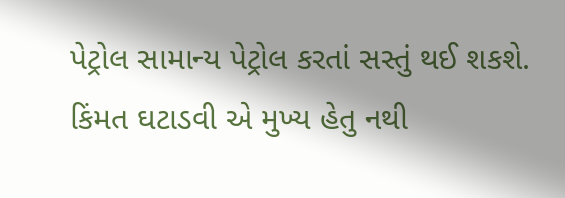પેટ્રોલ સામાન્ય પેટ્રોલ કરતાં સસ્તું થઈ શકશે.
કિંમત ઘટાડવી એ મુખ્ય હેતુ નથી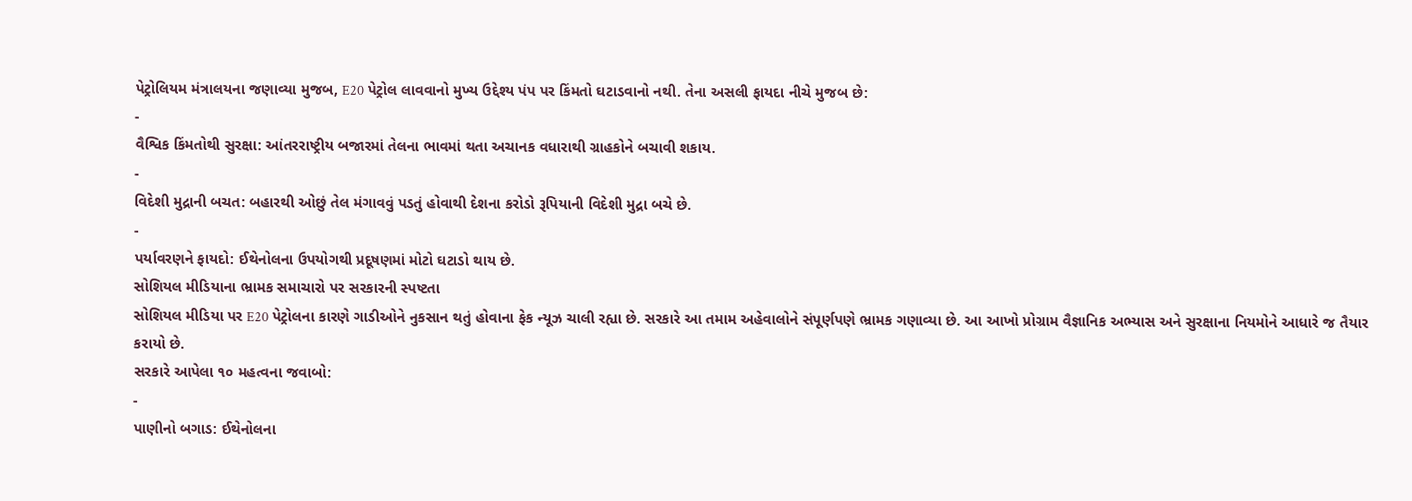પેટ્રોલિયમ મંત્રાલયના જણાવ્યા મુજબ, E20 પેટ્રોલ લાવવાનો મુખ્ય ઉદ્દેશ્ય પંપ પર કિંમતો ઘટાડવાનો નથી. તેના અસલી ફાયદા નીચે મુજબ છે:
-
વૈશ્વિક કિંમતોથી સુરક્ષા: આંતરરાષ્ટ્રીય બજારમાં તેલના ભાવમાં થતા અચાનક વધારાથી ગ્રાહકોને બચાવી શકાય.
-
વિદેશી મુદ્રાની બચત: બહારથી ઓછું તેલ મંગાવવું પડતું હોવાથી દેશના કરોડો રૂપિયાની વિદેશી મુદ્રા બચે છે.
-
પર્યાવરણને ફાયદો: ઈથેનોલના ઉપયોગથી પ્રદૂષણમાં મોટો ઘટાડો થાય છે.
સોશિયલ મીડિયાના ભ્રામક સમાચારો પર સરકારની સ્પષ્ટતા
સોશિયલ મીડિયા પર E20 પેટ્રોલના કારણે ગાડીઓને નુકસાન થતું હોવાના ફેક ન્યૂઝ ચાલી રહ્યા છે. સરકારે આ તમામ અહેવાલોને સંપૂર્ણપણે ભ્રામક ગણાવ્યા છે. આ આખો પ્રોગ્રામ વૈજ્ઞાનિક અભ્યાસ અને સુરક્ષાના નિયમોને આધારે જ તૈયાર કરાયો છે.
સરકારે આપેલા ૧૦ મહત્વના જવાબો:
-
પાણીનો બગાડ: ઈથેનોલના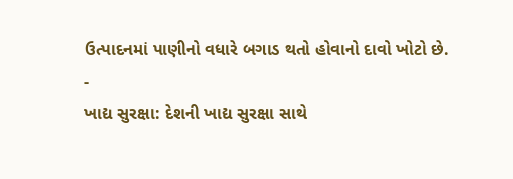ઉત્પાદનમાં પાણીનો વધારે બગાડ થતો હોવાનો દાવો ખોટો છે.
-
ખાદ્ય સુરક્ષા: દેશની ખાદ્ય સુરક્ષા સાથે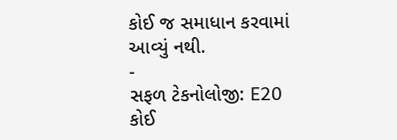કોઈ જ સમાધાન કરવામાં આવ્યું નથી.
-
સફળ ટેકનોલોજી: E20 કોઈ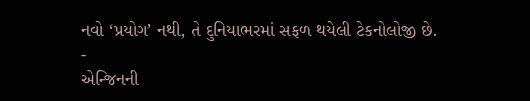નવો ‘પ્રયોગ’ નથી, તે દુનિયાભરમાં સફળ થયેલી ટેકનોલોજી છે.
-
એન્જિનની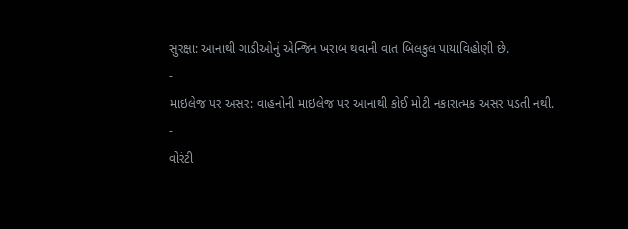સુરક્ષા: આનાથી ગાડીઓનું એન્જિન ખરાબ થવાની વાત બિલકુલ પાયાવિહોણી છે.
-
માઇલેજ પર અસર: વાહનોની માઇલેજ પર આનાથી કોઈ મોટી નકારાત્મક અસર પડતી નથી.
-
વોરંટી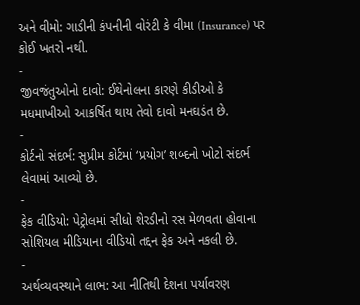અને વીમો: ગાડીની કંપનીની વોરંટી કે વીમા (Insurance) પર કોઈ ખતરો નથી.
-
જીવજંતુઓનો દાવો: ઈથેનોલના કારણે કીડીઓ કે મધમાખીઓ આકર્ષિત થાય તેવો દાવો મનઘડંત છે.
-
કોર્ટનો સંદર્ભ: સુપ્રીમ કોર્ટમાં ‘પ્રયોગ’ શબ્દનો ખોટો સંદર્ભ લેવામાં આવ્યો છે.
-
ફેક વીડિયો: પેટ્રોલમાં સીધો શેરડીનો રસ મેળવતા હોવાના સોશિયલ મીડિયાના વીડિયો તદ્દન ફેક અને નકલી છે.
-
અર્થવ્યવસ્થાને લાભ: આ નીતિથી દેશના પર્યાવરણ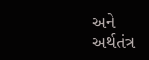અને અર્થતંત્ર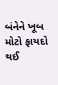બંનેને ખૂબ મોટો ફાયદો થઈ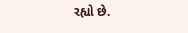રહ્યો છે.